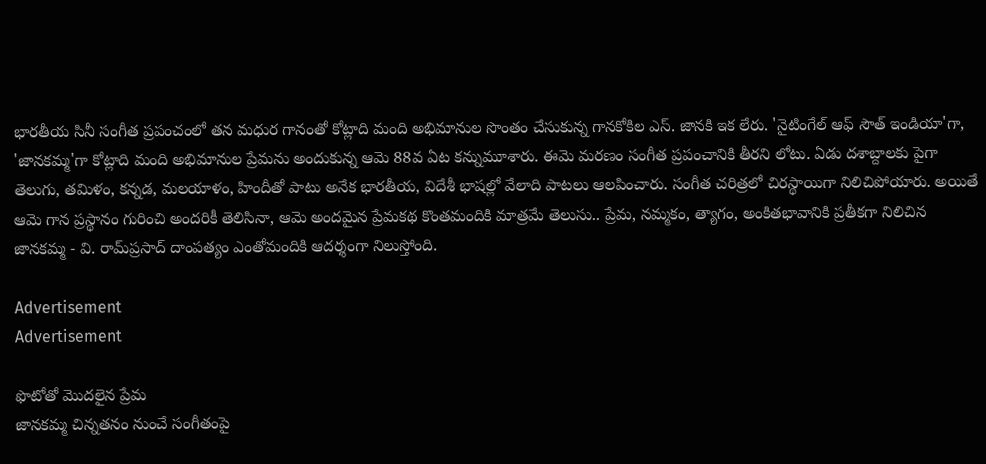భారతీయ సినీ సంగీత ప్రపంచంలో తన మధుర గానంతో కోట్లాది మంది అభిమానుల సొంతం చేసుకున్న గానకోకిల ఎస్. జానకి ఇక లేరు. 'నైటింగేల్ ఆఫ్ సౌత్ ఇండియా'గా, 'జానకమ్మ'గా కోట్లాది మంది అభిమానుల ప్రేమను అందుకున్న ఆమె 88వ ఏట కన్నుమూశారు. ఈమె మరణం సంగీత ప్రపంచానికి తీరని లోటు. ఏడు దశాబ్దాలకు పైగా తెలుగు, తమిళం, కన్నడ, మలయాళం, హిందీతో పాటు అనేక భారతీయ, విదేశీ భాషల్లో వేలాది పాటలు ఆలపించారు. సంగీత చరిత్రలో చిరస్థాయిగా నిలిచిపోయారు. అయితే ఆమె గాన ప్రస్థానం గురించి అందరికీ తెలిసినా, ఆమె అందమైన ప్రేమకథ కొంతమందికి మాత్రమే తెలుసు.. ప్రేమ, నమ్మకం, త్యాగం, అంకితభావానికి ప్రతీకగా నిలిచిన జానకమ్మ - వి. రామ్‌ప్రసాద్ దాంపత్యం ఎంతోమందికి ఆదర్శంగా నిలుస్తోంది.

Advertisement
Advertisement

ఫొటోతో మొదలైన ప్రేమ
జానకమ్మ చిన్నతనం నుంచే సంగీతంపై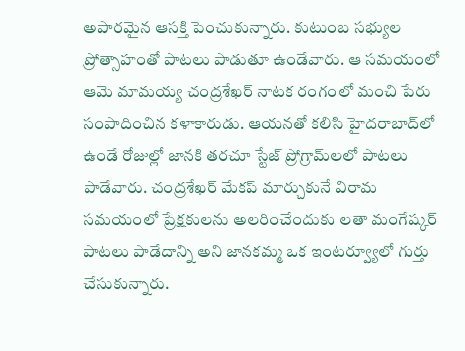అపారమైన ఆసక్తి పెంచుకున్నారు. కుటుంబ సభ్యుల ప్రోత్సాహంతో పాటలు పాడుతూ ఉండేవారు. ఆ సమయంలో ఆమె మామయ్య చంద్రశేఖర్ నాటక రంగంలో మంచి పేరు సంపాదించిన కళాకారుడు. ఆయనతో కలిసి హైదరాబాద్‌లో ఉండే రోజుల్లో జానకి తరచూ స్టేజ్ ప్రోగ్రామ్‌లలో పాటలు పాడేవారు. చంద్రశేఖర్ మేకప్ మార్చుకునే విరామ సమయంలో ప్రేక్షకులను అలరించేందుకు లతా మంగేష్కర్ పాటలు పాడేదాన్ని అని జానకమ్మ ఒక ఇంటర్వ్యూలో గుర్తు చేసుకున్నారు.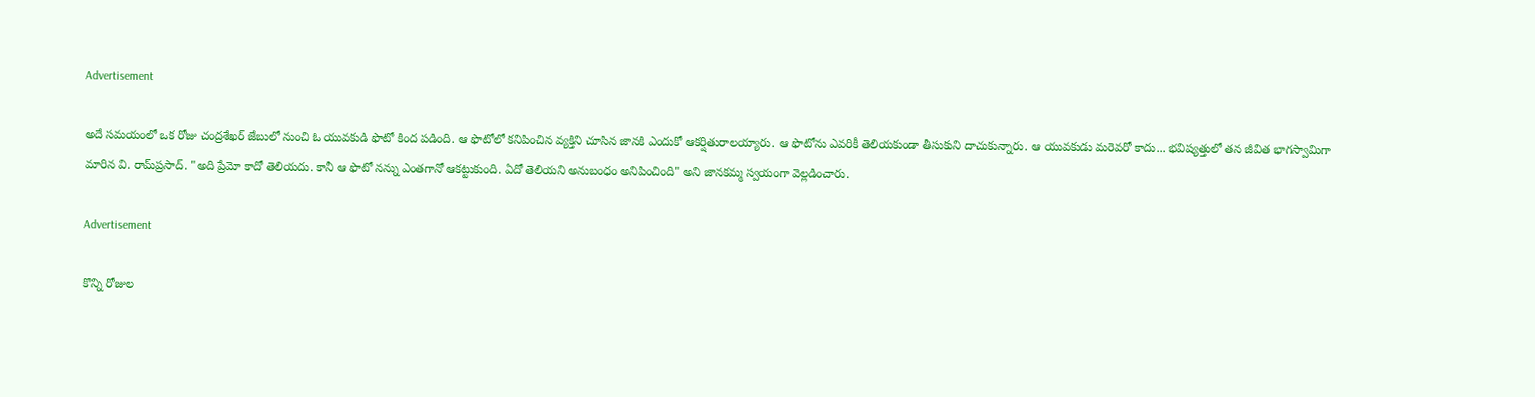Advertisement

అదే సమయంలో ఒక రోజు చంద్రశేఖర్ జేబులో నుంచి ఓ యువకుడి ఫొటో కింద పడింది. ఆ ఫొటోలో కనిపించిన వ్యక్తిని చూసిన జానకి ఎందుకో ఆకర్షితురాలయ్యారు. ఆ ఫొటోను ఎవరికీ తెలియకుండా తీసుకుని దాచుకున్నారు. ఆ యువకుడు మరెవరో కాదు... భవిష్యత్తులో తన జీవిత భాగస్వామిగా మారిన వి. రామ్‌ప్రసాద్. "అది ప్రేమో కాదో తెలియదు. కానీ ఆ ఫొటో నన్ను ఎంతగానో ఆకట్టుకుంది. ఏదో తెలియని అనుబంధం అనిపించింది" అని జానకమ్మ స్వయంగా వెల్లడించారు.

Advertisement

కొన్ని రోజుల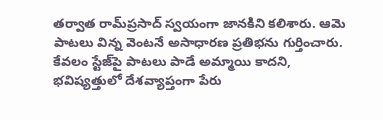తర్వాత రామ్‌ప్రసాద్ స్వయంగా జానకిని కలిశారు. ఆమె పాటలు విన్న వెంటనే అసాధారణ ప్రతిభను గుర్తించారు. కేవలం స్టేజ్‌పై పాటలు పాడే అమ్మాయి కాదని, భవిష్యత్తులో దేశవ్యాప్తంగా పేరు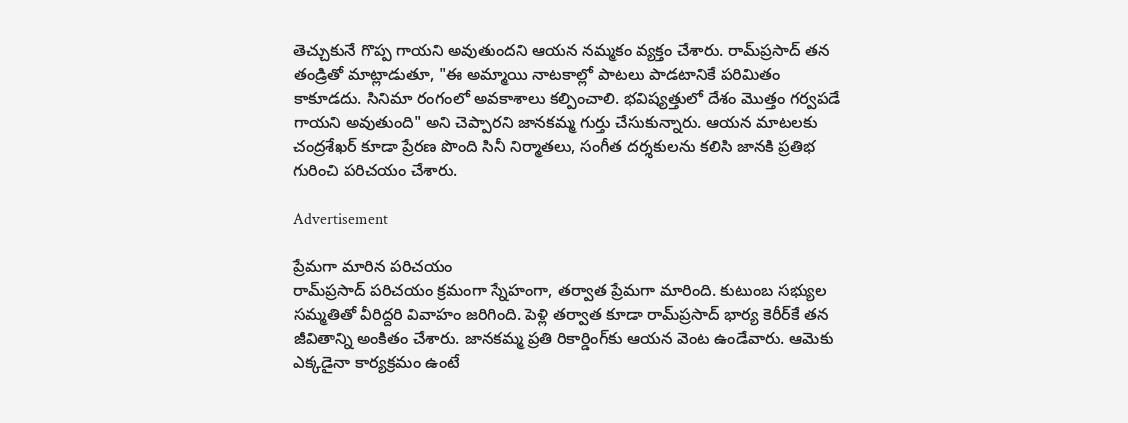తెచ్చుకునే గొప్ప గాయని అవుతుందని ఆయన నమ్మకం వ్యక్తం చేశారు. రామ్‌ప్రసాద్ తన తండ్రితో మాట్లాడుతూ, "ఈ అమ్మాయి నాటకాల్లో పాటలు పాడటానికే పరిమితం కాకూడదు. సినిమా రంగంలో అవకాశాలు కల్పించాలి. భవిష్యత్తులో దేశం మొత్తం గర్వపడే గాయని అవుతుంది" అని చెప్పారని జానకమ్మ గుర్తు చేసుకున్నారు. ఆయన మాటలకు చంద్రశేఖర్ కూడా ప్రేరణ పొంది సినీ నిర్మాతలు, సంగీత దర్శకులను కలిసి జానకి ప్రతిభ గురించి పరిచయం చేశారు.

Advertisement

ప్రేమగా మారిన పరిచయం
రామ్‌ప్రసాద్ పరిచయం క్రమంగా స్నేహంగా, తర్వాత ప్రేమగా మారింది. కుటుంబ సభ్యుల సమ్మతితో వీరిద్దరి వివాహం జరిగింది. పెళ్లి తర్వాత కూడా రామ్‌ప్రసాద్ భార్య కెరీర్‌కే తన జీవితాన్ని అంకితం చేశారు. జానకమ్మ ప్రతి రికార్డింగ్‌కు ఆయన వెంట ఉండేవారు. ఆమెకు ఎక్కడైనా కార్యక్రమం ఉంటే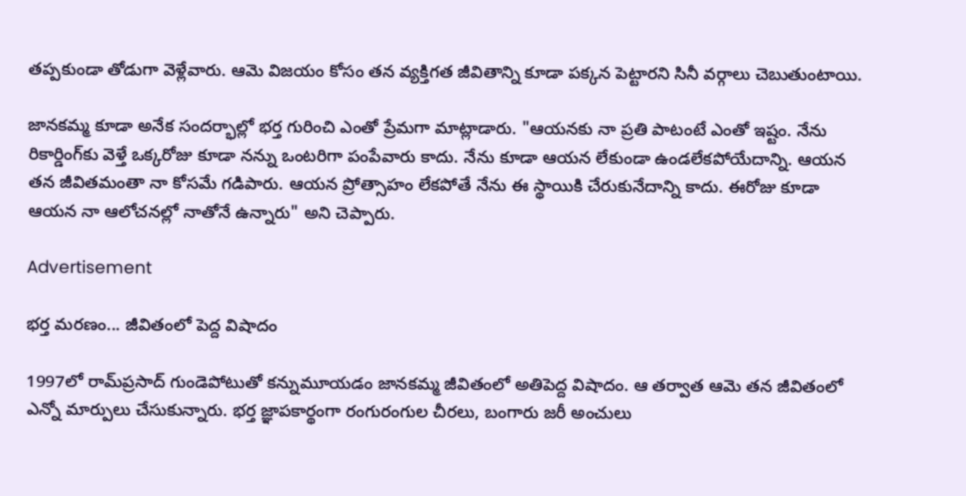తప్పకుండా తోడుగా వెళ్లేవారు. ఆమె విజయం కోసం తన వ్యక్తిగత జీవితాన్ని కూడా పక్కన పెట్టారని సినీ వర్గాలు చెబుతుంటాయి.

జానకమ్మ కూడా అనేక సందర్భాల్లో భర్త గురించి ఎంతో ప్రేమగా మాట్లాడారు. "ఆయనకు నా ప్రతి పాటంటే ఎంతో ఇష్టం. నేను రికార్డింగ్‌కు వెళ్తే ఒక్కరోజు కూడా నన్ను ఒంటరిగా పంపేవారు కాదు. నేను కూడా ఆయన లేకుండా ఉండలేకపోయేదాన్ని. ఆయన తన జీవితమంతా నా కోసమే గడిపారు. ఆయన ప్రోత్సాహం లేకపోతే నేను ఈ స్థాయికి చేరుకునేదాన్ని కాదు. ఈరోజు కూడా ఆయన నా ఆలోచనల్లో నాతోనే ఉన్నారు" అని చెప్పారు.

Advertisement

భర్త మరణం... జీవితంలో పెద్ద విషాదం

1997లో రామ్‌ప్రసాద్ గుండెపోటుతో కన్నుమూయడం జానకమ్మ జీవితంలో అతిపెద్ద విషాదం. ఆ తర్వాత ఆమె తన జీవితంలో ఎన్నో మార్పులు చేసుకున్నారు. భర్త జ్ఞాపకార్థంగా రంగురంగుల చీరలు, బంగారు జరీ అంచులు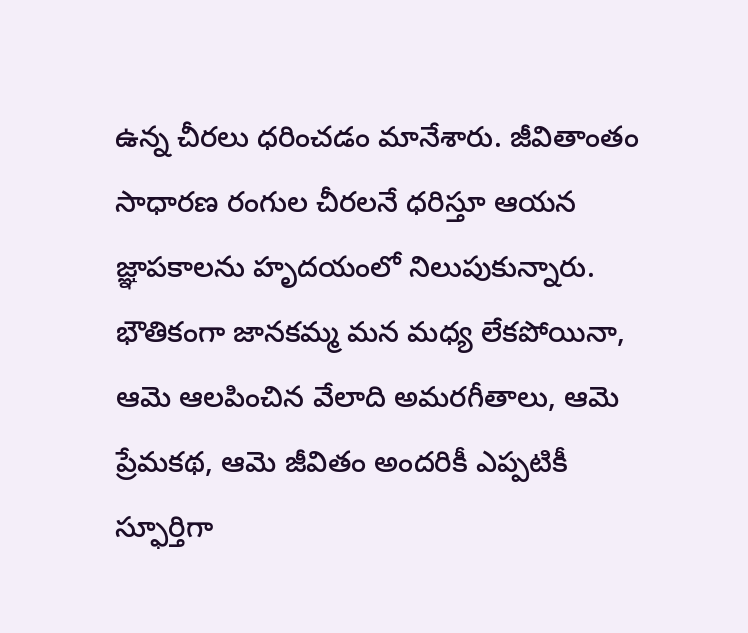ఉన్న చీరలు ధరించడం మానేశారు. జీవితాంతం సాధారణ రంగుల చీరలనే ధరిస్తూ ఆయన జ్ఞాపకాలను హృదయంలో నిలుపుకున్నారు. భౌతికంగా జానకమ్మ మన మధ్య లేకపోయినా, ఆమె ఆలపించిన వేలాది అమరగీతాలు, ఆమె ప్రేమకథ, ఆమె జీవితం అందరికీ ఎప్పటికీ స్ఫూర్తిగా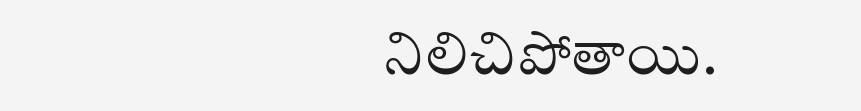నిలిచిపోతాయి.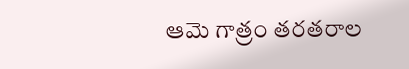ఆమె గాత్రం తరతరాల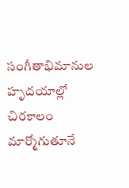సంగీతాభిమానుల హృదయాల్లో చిరకాలం మార్మోగుతూనే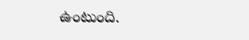ఉంటుంది.